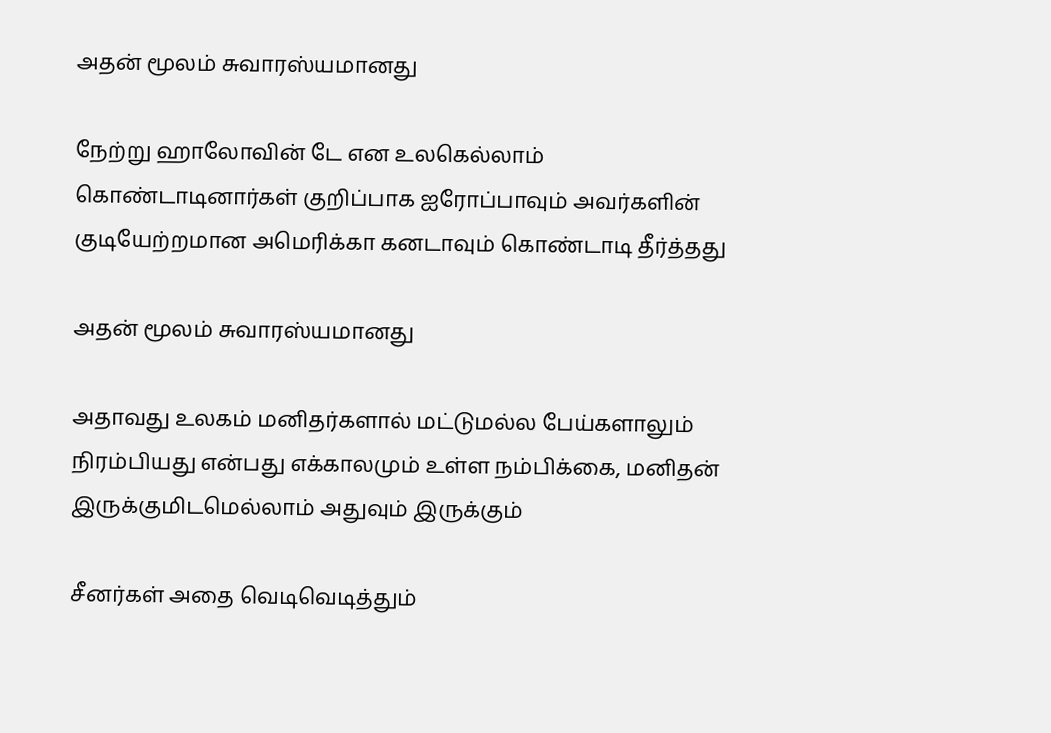அதன் மூலம் சுவாரஸ்யமானது

நேற்று ஹாலோவின் டே என உலகெல்லாம் கொண்டாடினார்கள் குறிப்பாக ஐரோப்பாவும் அவர்களின் குடியேற்றமான அமெரிக்கா கனடாவும் கொண்டாடி தீர்த்தது

அதன் மூலம் சுவாரஸ்யமானது

அதாவது உலகம் மனிதர்களால் மட்டுமல்ல பேய்களாலும் நிரம்பியது என்பது எக்காலமும் உள்ள நம்பிக்கை, மனிதன் இருக்குமிடமெல்லாம் அதுவும் இருக்கும்

சீனர்கள் அதை வெடிவெடித்தும்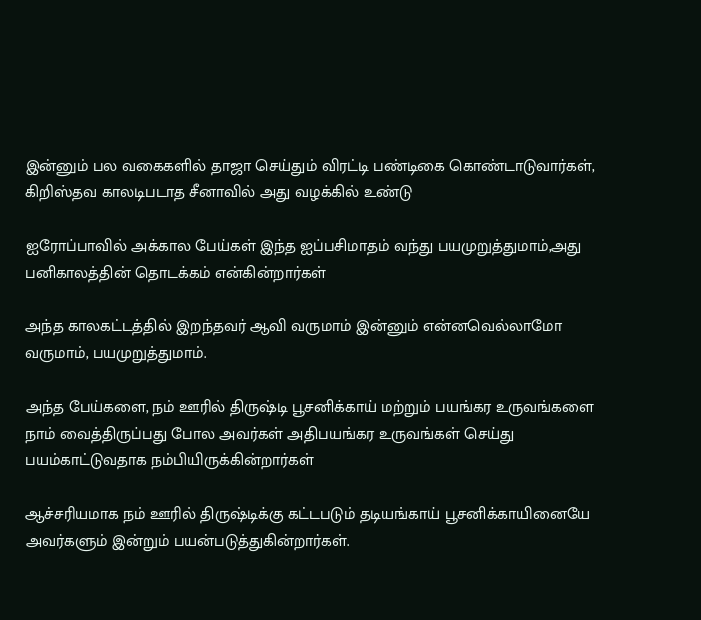இன்னும் பல வகைகளில் தாஜா செய்தும் விரட்டி பண்டிகை கொண்டாடுவார்கள், கிறிஸ்தவ காலடிபடாத சீனாவில் அது வழக்கில் உண்டு

ஐரோப்பாவில் அக்கால பேய்கள் இந்த ஐப்பசிமாதம் வந்து பயமுறுத்துமாம்,அது பனிகாலத்தின் தொடக்கம் என்கின்றார்கள்

அந்த காலகட்டத்தில் இறந்தவர் ஆவி வருமாம் இன்னும் என்னவெல்லாமோ வருமாம், பயமுறுத்துமாம்.

அந்த பேய்களை, நம் ஊரில் திருஷ்டி பூசனிக்காய் மற்றும் பயங்கர உருவங்களை நாம் வைத்திருப்பது போல அவர்கள் அதிபயங்கர உருவங்கள் செய்து பயம்காட்டுவதாக நம்பியிருக்கின்றார்கள்

ஆச்சரியமாக நம் ஊரில் திருஷ்டிக்கு கட்டபடும் தடியங்காய் பூசனிக்காயினையே அவர்களும் இன்றும் பயன்படுத்துகின்றார்கள்.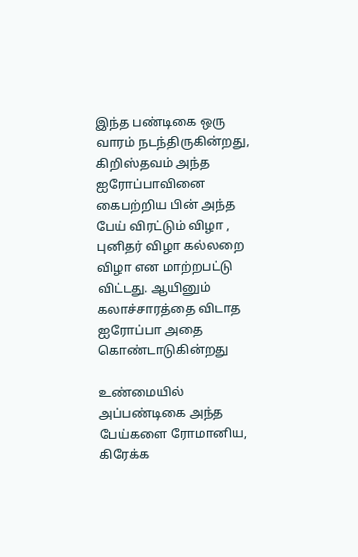இந்த பண்டிகை ஒரு வாரம் நடந்திருகின்றது, கிறிஸ்தவம் அந்த ஐரோப்பாவினை கைபற்றிய பின் அந்த பேய் விரட்டும் விழா , புனிதர் விழா கல்லறை விழா என மாற்றபட்டு விட்டது. ஆயினும் கலாச்சாரத்தை விடாத ஐரோப்பா அதை கொண்டாடுகின்றது

உண்மையில் அப்பண்டிகை அந்த பேய்களை ரோமானிய, கிரேக்க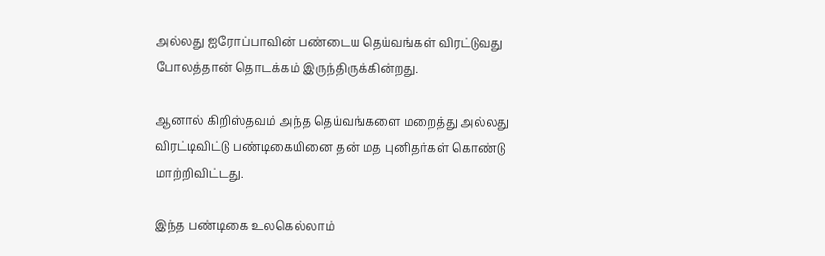அல்லது ஐரோப்பாவின் பண்டைய தெய்வங்கள் விரட்டுவது போலத்தான் தொடக்கம் இருந்திருக்கின்றது.

ஆனால் கிறிஸ்தவம் அந்த தெய்வங்களை மறைத்து அல்லது விரட்டிவிட்டு பண்டிகையினை தன் மத புனிதர்கள் கொண்டு மாற்றிவிட்டது.

இந்த பண்டிகை உலகெல்லாம்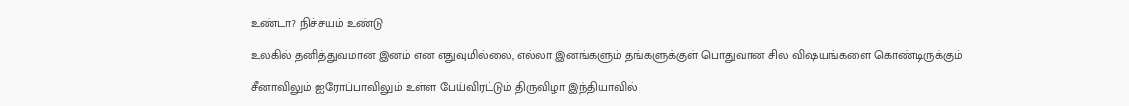உண்டா? நிச்சயம் உண்டு

உலகில் தனித்துவமான இனம் என எதுவுமில்லை, எல்லா இனங்களும் தங்களுக்குள் பொதுவான சில விஷயங்களை கொண்டிருக்கும்

சீனாவிலும் ஐரோப்பாவிலும் உள்ள பேய்விரட்டும் திருவிழா இந்தியாவில்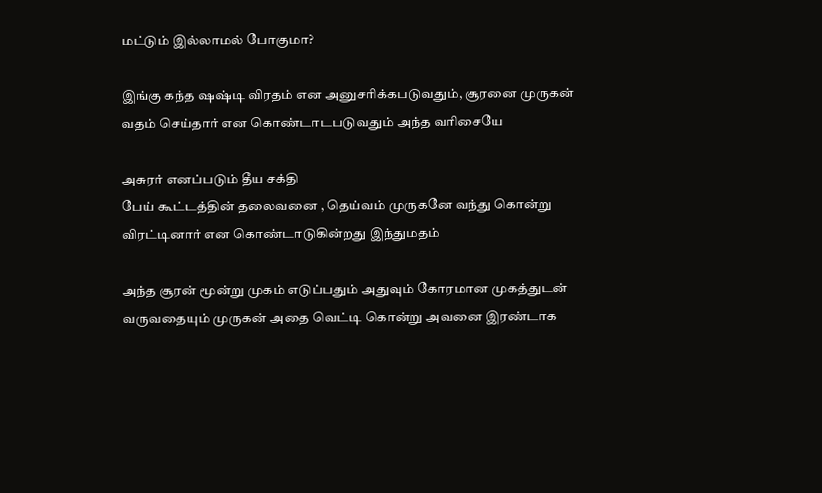மட்டும் இல்லாமல் போகுமா?

இங்கு கந்த ஷஷ்டி விரதம் என அனுசரிக்கபடுவதும், சூரனை முருகன் வதம் செய்தார் என கொண்டாடபடுவதும் அந்த வரிசையே

அசுரர் எனப்படும் தீய சக்தி
பேய் கூட்டத்தின் தலைவனை , தெய்வம் முருகனே வந்து கொன்று விரட்டினார் என கொண்டாடுகின்றது இந்துமதம்

அந்த சூரன் மூன்று முகம் எடுப்பதும் அதுவும் கோரமான முகத்துடன் வருவதையும் முருகன் அதை வெட்டி கொன்று அவனை இரண்டாக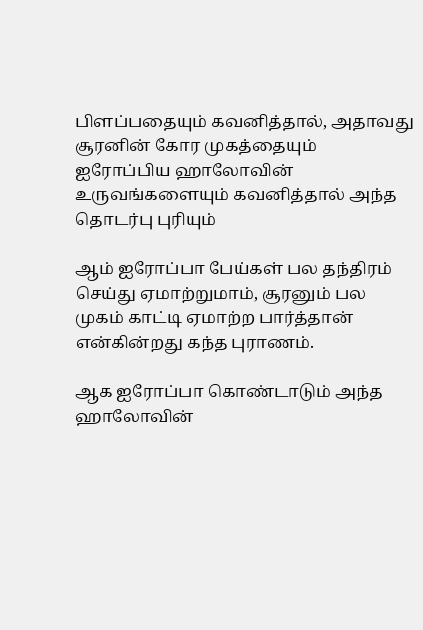பிளப்பதையும் கவனித்தால், அதாவது சூரனின் கோர முகத்தையும் ஐரோப்பிய ஹாலோவின் உருவங்களையும் கவனித்தால் அந்த தொடர்பு புரியும்

ஆம் ஐரோப்பா பேய்கள் பல தந்திரம் செய்து ஏமாற்றுமாம், சூரனும் பல முகம் காட்டி ஏமாற்ற பார்த்தான் என்கின்றது கந்த புராணம்.

ஆக ஐரோப்பா கொண்டாடும் அந்த ஹாலோவின்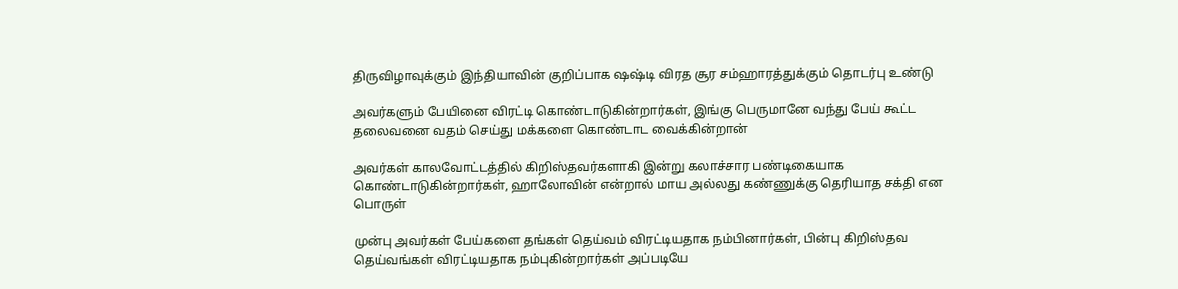திருவிழாவுக்கும் இந்தியாவின் குறிப்பாக ஷஷ்டி விரத சூர சம்ஹாரத்துக்கும் தொடர்பு உண்டு

அவர்களும் பேயினை விரட்டி கொண்டாடுகின்றார்கள், இங்கு பெருமானே வந்து பேய் கூட்ட தலைவனை வதம் செய்து மக்களை கொண்டாட வைக்கின்றான்

அவர்கள் காலவோட்டத்தில் கிறிஸ்தவர்களாகி இன்று கலாச்சார பண்டிகையாக கொண்டாடுகின்றார்கள், ஹாலோவின் என்றால் மாய அல்லது கண்ணுக்கு தெரியாத சக்தி என பொருள்

முன்பு அவர்கள் பேய்களை தங்கள் தெய்வம் விரட்டியதாக நம்பினார்கள், பின்பு கிறிஸ்தவ தெய்வங்கள் விரட்டியதாக நம்புகின்றார்கள் அப்படியே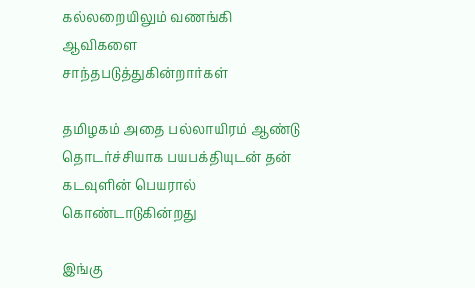கல்லறையிலும் வணங்கி ஆவிகளை சாந்தபடுத்துகின்றார்கள்

த‌மிழகம் அதை பல்லாயிரம் ஆண்டு தொடர்ச்சியாக பயபக்தியுடன் தன் கடவுளின் பெயரால் கொண்டாடுகின்றது

இங்கு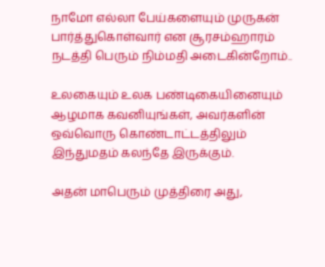நாமோ எல்லா பேய்களையும் முருகன் பார்த்துகொள்வார் என சூரசம்ஹாரம் நடத்தி பெரும் நிம்மதி அடைகின்றோம்..

உலகையும் உலக பண்டிகையினையும் ஆழமாக கவனியுங்கள், அவர்களின் ஒவ்வொரு கொண்டாட்டத்திலும் இந்துமதம் கலந்தே இருக்கும்.

அதன் மாபெரும் முத்திரை அது,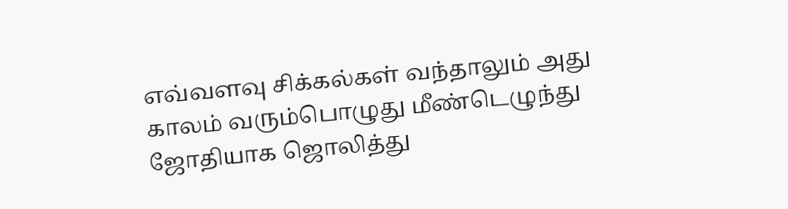எவ்வளவு சிக்கல்கள் வந்தாலும் அது காலம் வரும்பொழுது மீண்டெழுந்து ஜோதியாக ஜொலித்து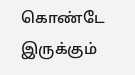கொண்டே இருக்கும்